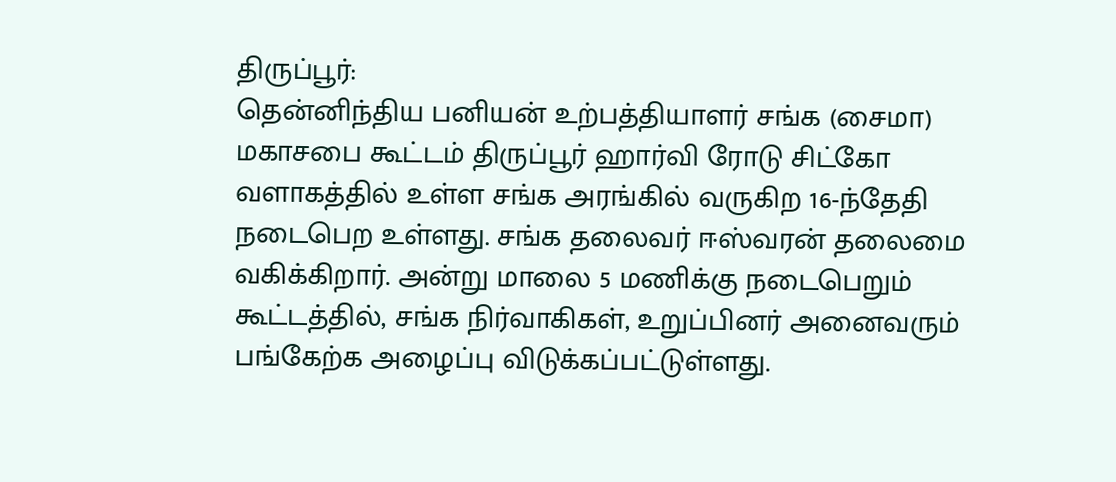திருப்பூர்:
தென்னிந்திய பனியன் உற்பத்தியாளர் சங்க (சைமா) மகாசபை கூட்டம் திருப்பூர் ஹார்வி ரோடு சிட்கோ வளாகத்தில் உள்ள சங்க அரங்கில் வருகிற 16-ந்தேதி நடைபெற உள்ளது. சங்க தலைவர் ஈஸ்வரன் தலைமை வகிக்கிறார். அன்று மாலை 5 மணிக்கு நடைபெறும் கூட்டத்தில், சங்க நிர்வாகிகள், உறுப்பினர் அனைவரும் பங்கேற்க அழைப்பு விடுக்கப்பட்டுள்ளது.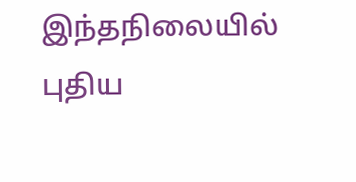இந்தநிலையில் புதிய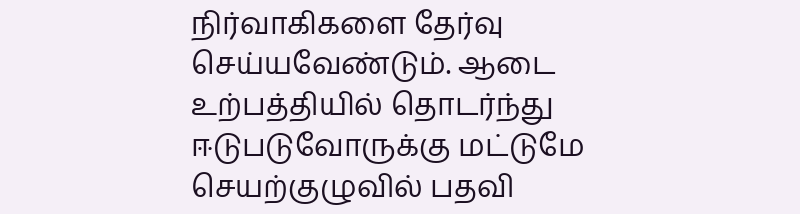நிர்வாகிகளை தேர்வு செய்யவேண்டும். ஆடை உற்பத்தியில் தொடர்ந்து ஈடுபடுவோருக்கு மட்டுமே செயற்குழுவில் பதவி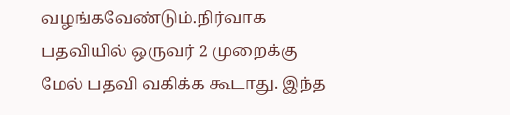வழங்கவேண்டும்.நிர்வாக பதவியில் ஒருவர் 2 முறைக்கு மேல் பதவி வகிக்க கூடாது. இந்த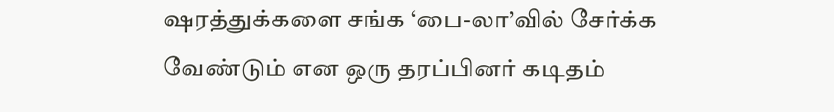ஷரத்துக்களை சங்க ‘பை-லா’வில் சேர்க்க வேண்டும் என ஒரு தரப்பினர் கடிதம்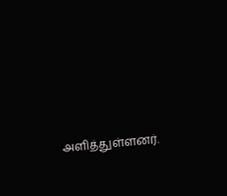அளித்துள்ளனர்.